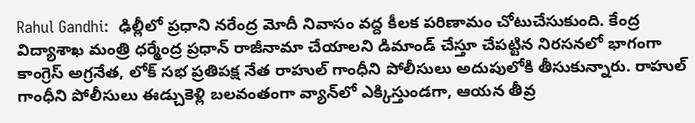Rahul Gandhi:  ఢిల్లీలో ప్రధాని నరేంద్ర మోదీ నివాసం వద్ద కీలక పరిణామం చోటుచేసుకుంది. కేంద్ర విద్యాశాఖ మంత్రి ధర్మేంద్ర ప్రధాన్ రాజీనామా చేయాలని డిమాండ్ చేస్తూ చేపట్టిన నిరసనలో భాగంగా కాంగ్రెస్ అగ్రనేత, లోక్ సభ ప్రతిపక్ష నేత రాహుల్ గాంధీని పోలీసులు అదుపులోకి తీసుకున్నారు. రాహుల్ గాంధీని పోలీసులు ఈడ్చుకెళ్లి బలవంతంగా వ్యాన్‌లో ఎక్కిస్తుండగా, ఆయన తీవ్ర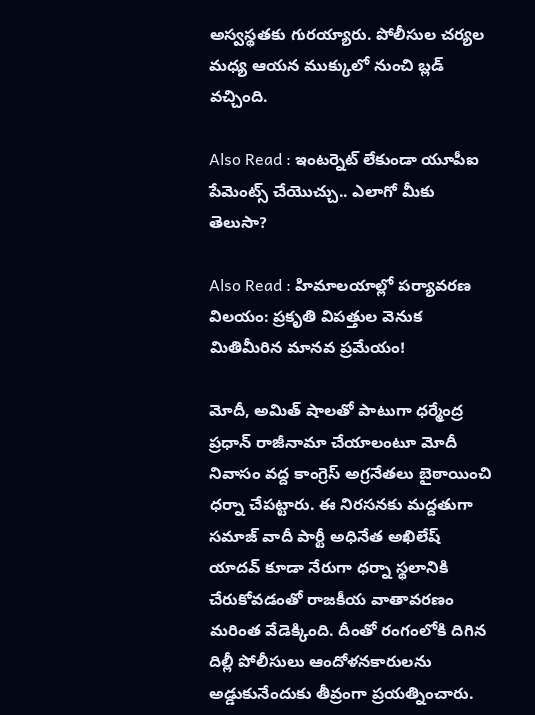అస్వస్థతకు గురయ్యారు. పోలీసుల చర్యల మధ్య ఆయన ముక్కులో నుంచి బ్లడ్ వచ్చింది.

Also Read : ఇంటర్నెట్ లేకుండా యూపీఐ పేమెంట్స్ చేయొచ్చు.. ఎలాగో మీకు తెలుసా?

Also Read : హిమాలయాల్లో పర్యావరణ విలయం: ప్రకృతి విపత్తుల వెనుక మితిమీరిన మానవ ప్రమేయం!

మోదీ, అమిత్ షాలతో పాటుగా ధర్మేంద్ర ప్రధాన్ రాజీనామా చేయాలంటూ మోదీ నివాసం వద్ద కాంగ్రెస్ అగ్రనేతలు బైఠాయించి ధర్నా చేపట్టారు. ఈ నిరసనకు మద్దతుగా సమాజ్ వాదీ పార్టీ అధినేత అఖిలేష్ యాదవ్ కూడా నేరుగా ధర్నా స్థలానికి చేరుకోవడంతో రాజకీయ వాతావరణం మరింత వేడెక్కింది. దీంతో రంగంలోకి దిగిన దిల్లీ పోలీసులు ఆందోళనకారులను అడ్డుకునేందుకు తీవ్రంగా ప్రయత్నించారు.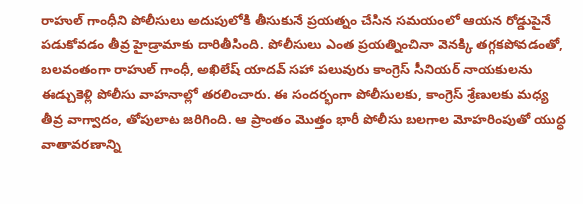రాహుల్ గాంధీని పోలీసులు అదుపులోకి తీసుకునే ప్రయత్నం చేసిన సమయంలో ఆయన రోడ్డుపైనే పడుకోవడం తీవ్ర హైడ్రామాకు దారితీసింది. పోలీసులు ఎంత ప్రయత్నించినా వెనక్కి తగ్గకపోవడంతో, బలవంతంగా రాహుల్ గాంధీ, అఖిలేష్ యాదవ్ సహా పలువురు కాంగ్రెస్ సీనియర్ నాయకులను ఈడ్చుకెళ్లి పోలీసు వాహనాల్లో తరలించారు. ఈ సందర్భంగా పోలీసులకు, కాంగ్రెస్ శ్రేణులకు మధ్య తీవ్ర వాగ్వాదం, తోపులాట జరిగింది. ఆ ప్రాంతం మొత్తం భారీ పోలీసు బలగాల మోహరింపుతో యుద్ధ వాతావరణాన్ని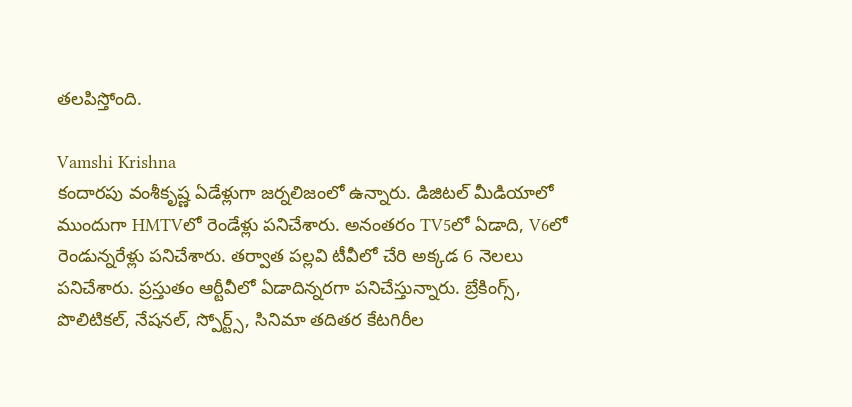తలపిస్తోంది.

Vamshi Krishna
కందారపు వంశీకృష్ణ ఏడేళ్లుగా జర్నలిజంలో ఉన్నారు. డిజిటల్ మీడియాలో ముందుగా HMTVలో రెండేళ్లు పనిచేశారు. అనంతరం TV5లో ఏడాది, V6లో రెండున్నరేళ్లు పనిచేశారు. తర్వాత పల్లవి టీవీలో చేరి అక్కడ 6 నెలలు పనిచేశారు. ప్రస్తుతం ఆర్టీవీలో ఏడాదిన్నరగా పనిచేస్తున్నారు. బ్రేకింగ్స్, పొలిటికల్, నేషనల్, స్పోర్ట్స్, సినిమా తదితర కేటగిరీల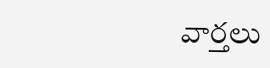వార్తలు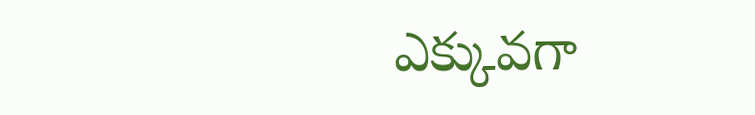ఎక్కువగా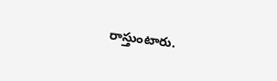రాస్తుంటారు.